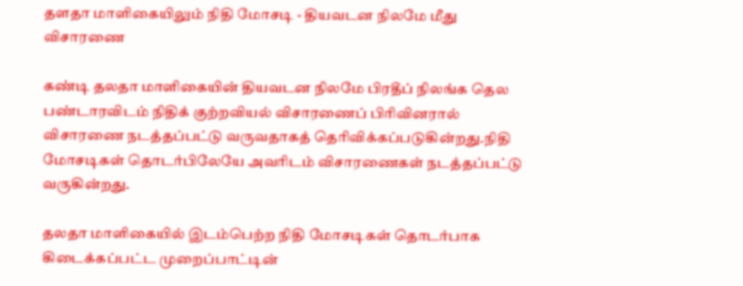தளதா மாளிகையிலும் நிதி மோசடி - தியவடன நிலமே மீது விசாரணை

கண்டி தலதா மாளிகையின் தியவடன நிலமே பிரதீப் நிலங்க தெல பண்டாரவிடம் நிதிக் குற்றவியல் விசாரணைப் பிரிவினரால் விசாரணை நடத்தப்பட்டு வருவதாகத் தெரிவிக்கப்படுகின்றது.நிதி மோசடிகள் தொடர்பிலேயே அவரிடம் விசாரணைகள் நடத்தப்பட்டு வருகின்றது.

தலதா மாளிகையில் இடம்பெற்ற நிதி மோசடிகள் தொடர்பாக கிடைக்கப்பட்ட முறைப்பாட்டின்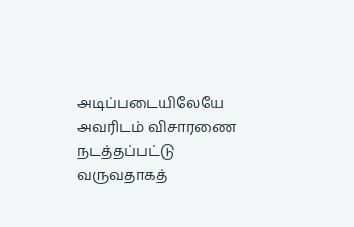அடிப்படையிலேயே அவரிடம் விசாரணை நடத்தப்பட்டு வருவதாகத்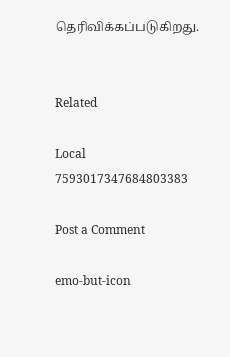தெரிவிக்கப்படுகிறது.


Related

Local 7593017347684803383

Post a Comment

emo-but-icon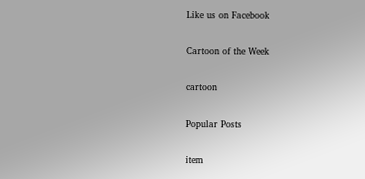Like us on Facebook

Cartoon of the Week

cartoon

Popular Posts

item